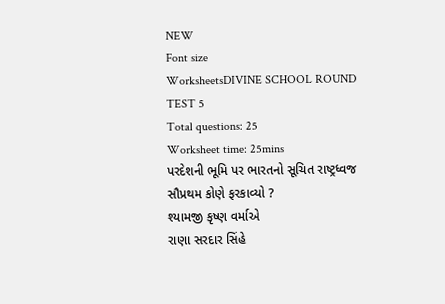NEW
Font size
WorksheetsDIVINE SCHOOL ROUND TEST 5
Total questions: 25
Worksheet time: 25mins
પરદેશની ભૂમિ પર ભારતનો સૂચિત રાષ્ટ્રધ્વજ સૌપ્રથમ કોણે ફરકાવ્યો ?
શ્યામજી કૃષ્ણ વર્માએ
રાણા સરદાર સિંહે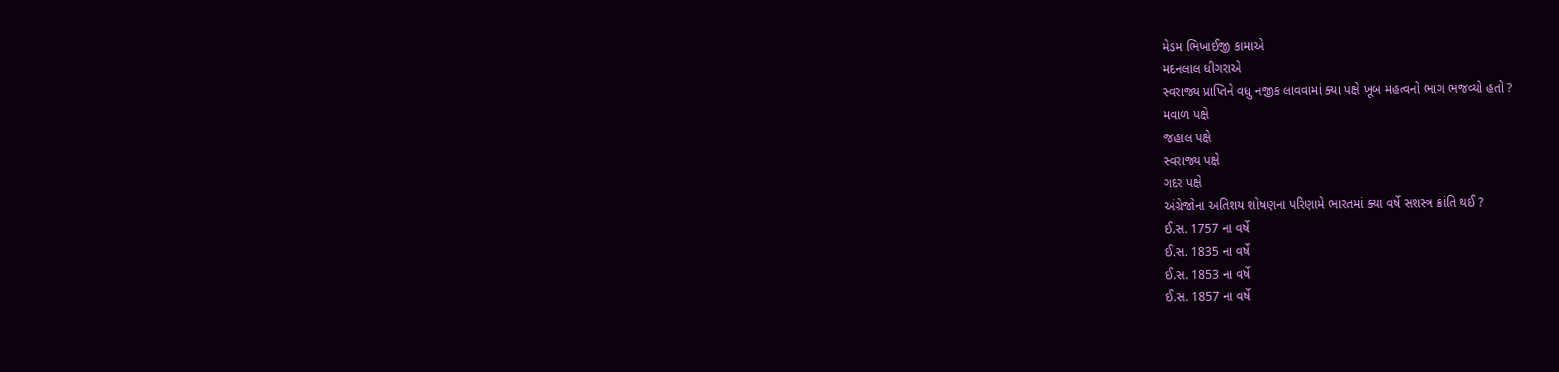મેડમ ભિખાઈજી કામાએ
મદનલાલ ધીગરાએ
સ્વરાજ્ય પ્રાપ્તિને વધુ નજીક લાવવામાં ક્યા પક્ષે ખૂબ મહત્વનો ભાગ ભજવ્યો હતો ?
મવાળ પક્ષે
જહાલ પક્ષે
સ્વરાજ્ય પક્ષે
ગદર પક્ષે
અંગ્રેજોના અતિશય શોષણના પરિણામે ભારતમાં ક્યા વર્ષે સશસ્ત્ર ક્રાંતિ થઈ ?
ઈ.સ. 1757 ના વર્ષે
ઈ.સ. 1835 ના વર્ષે
ઈ.સ. 1853 ના વર્ષે
ઈ.સ. 1857 ના વર્ષે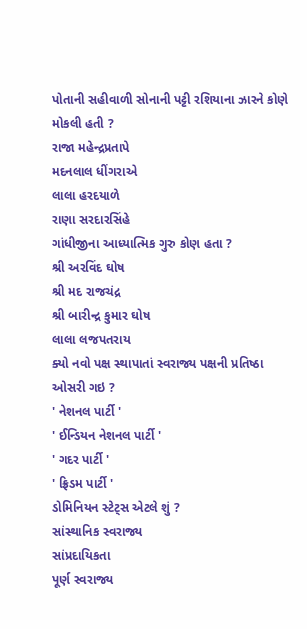પોતાની સહીવાળી સોનાની પટ્ટી રશિયાના ઝારને કોણે મોકલી હતી ?
રાજા મહેન્દ્રપ્રતાપે
મદનલાલ ધીંગરાએ
લાલા હરદયાળે
રાણા સરદારસિંહે
ગાંધીજીના આધ્યાત્મિક ગુરુ કોણ હતા ?
શ્રી અરવિંદ ઘોષ
શ્રી મદ રાજચંદ્ર
શ્રી બારીન્દ્ર કુમાર ઘોષ
લાલા લજપતરાય
ક્યો નવો પક્ષ સ્થાપાતાં સ્વરાજ્ય પક્ષની પ્રતિષ્ઠા ઓસરી ગઇ ?
' નેશનલ પાર્ટી '
' ઈન્ડિયન નેશનલ પાર્ટી '
' ગદર પાર્ટી '
' ફ્રિડમ પાર્ટી '
ડોમિનિયન સ્ટેટ્સ એટલે શું ?
સાંસ્થાનિક સ્વરાજ્ય
સાંપ્રદાયિકતા
પૂર્ણ સ્વરાજ્ય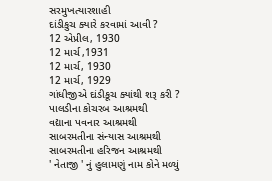સરમુખત્યારશાહી
દાંડીકુચ ક્યારે કરવામાં આવી ?
12 એપ્રીલ, 1930
12 માર્ચ ,1931
12 માર્ચ, 1930
12 માર્ચ, 1929
ગાંધીજીએ દાંડીકૂચ ક્યાંથી શરૂ કરી ?
પાલડીના કોચરબ આશ્રમથી
વદ્યાના પવનાર આશ્રમથી
સાબરમતીના સંન્યાસ આશ્રમથી
સાબરમતીના હરિજન આશ્રમથી
' નેતાજી ' નું હુલામણું નામ કોને મળ્યું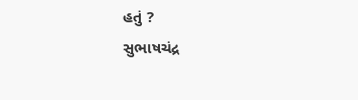હતું ?
સુભાષચંદ્ર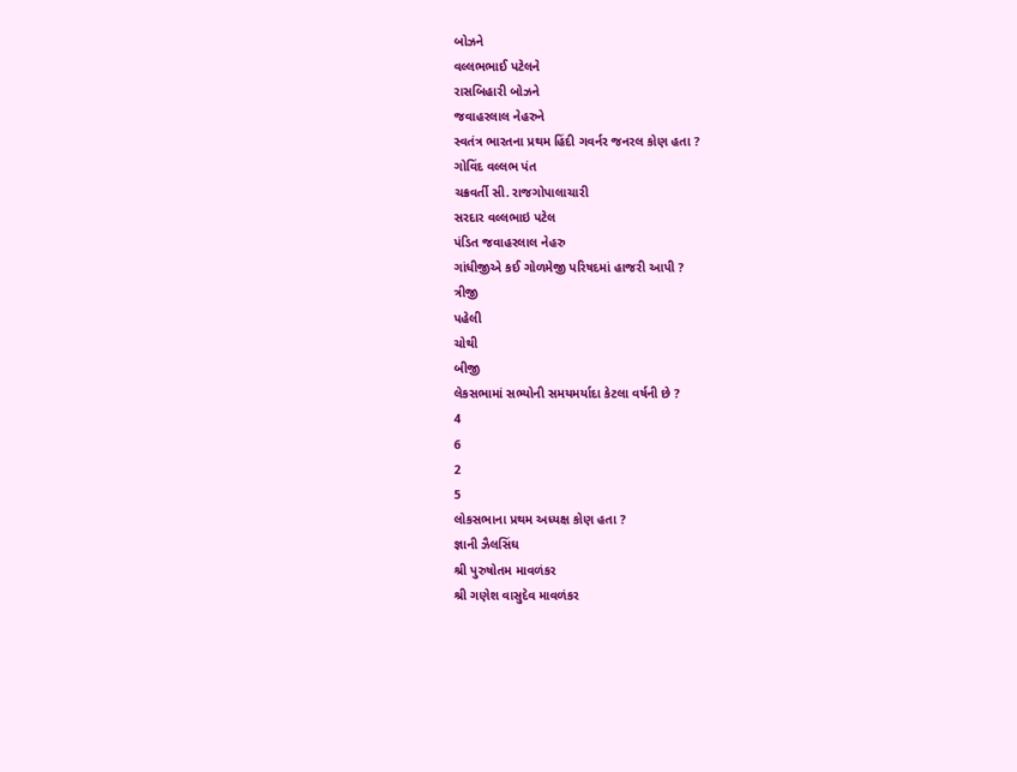બોઝને
વલ્લભભાઈ પટેલને
રાસબિહારી બોઝને
જવાહરલાલ નેહરુને
સ્વતંત્ર ભારતના પ્રથમ હિંદી ગવર્નર જનરલ કોણ હતા ?
ગોવિંદ વલ્લભ પંત
ચક્રવર્તી સી. રાજગોપાલાચારી
સરદાર વલ્લભાઇ પટેલ
પંડિત જવાહરલાલ નેહરુ
ગાંધીજીએ કઈ ગોળમેજી પરિષદમાં હાજરી આપી ?
ત્રીજી
પહેલી
ચોથી
બીજી
લેકસભામાં સભ્યોની સમયમર્યાદા કેટલા વર્ષની છે ?
4
6
2
5
લોકસભાના પ્રથમ અધ્યક્ષ કોણ હતા ?
જ્ઞાની ઝૈલસિંઘ
શ્રી પુરુષોતમ માવળંકર
શ્રી ગણેશ વાસુદેવ માવળંકર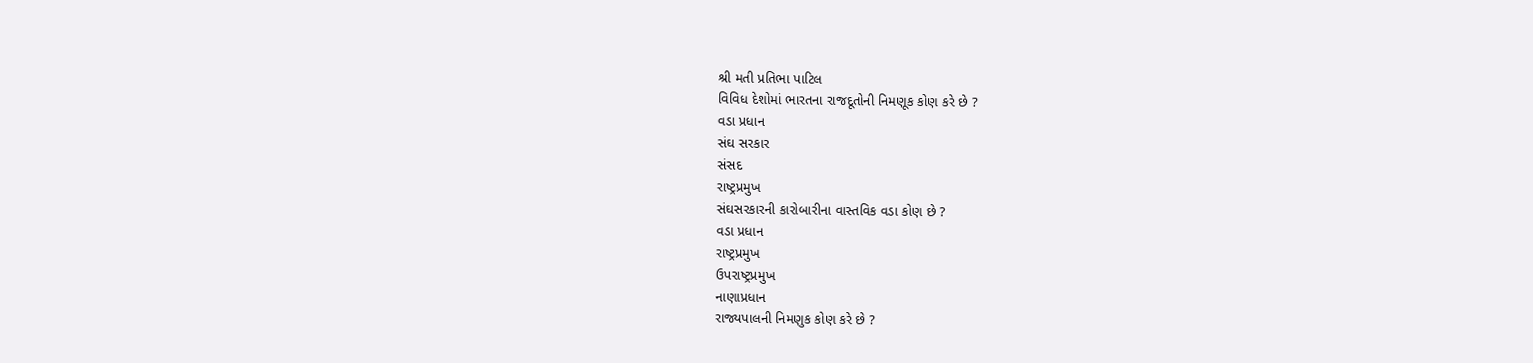શ્રી મતી પ્રતિભા પાટિલ
વિવિધ દેશોમાં ભારતના રાજદૂતોની નિમણૂક કોણ કરે છે ?
વડા પ્રધાન
સંઘ સરકાર
સંસદ
રાષ્ટ્રપ્રમુખ
સંઘસરકારની કારોબારીના વાસ્તવિક વડા કોણ છે ?
વડા પ્રધાન
રાષ્ટ્રપ્રમુખ
ઉપરાષ્ટ્રપ્રમુખ
નાણાપ્રધાન
રાજ્યપાલની નિમણુક કોણ કરે છે ?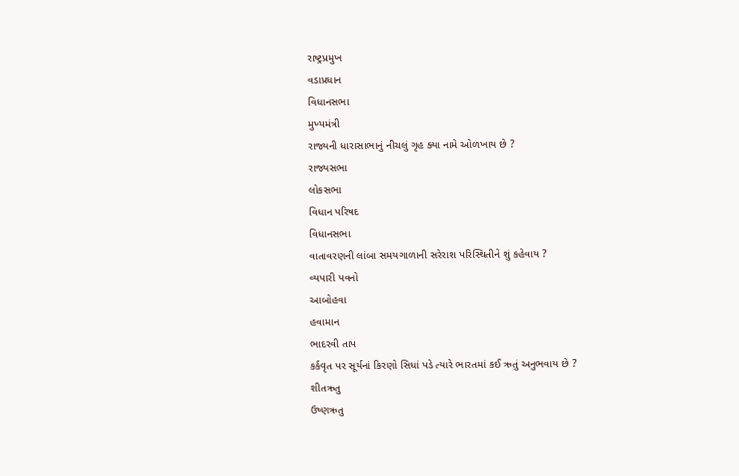રાષ્ટ્રપ્રમુખ
વડાપ્રધાન
વિધાનસભા
મુખ્યમંત્રી
રાજ્યની ધારાસાભાનું નીચલું ગૃહ ક્યા નામે ઓળખાય છે ?
રાજ્યસભા
લોકસભા
વિધાન પરિષદ
વિધાનસભા
વાતાવરણની લાંબા સમયગાળાની સરેરાશ પરિસ્થિતીને શું કહેવાય ?
વ્યપારી પવનો
આબોહવા
હવામાન
ભાદરવી તાપ
કર્કવૃત પર સૂર્યનાં કિરણો સિધાં પડે ત્યારે ભારતમાં કઈ ઋતું અનુભવાય છે ?
શીતઋતુ
ઉષ્ણઋતુ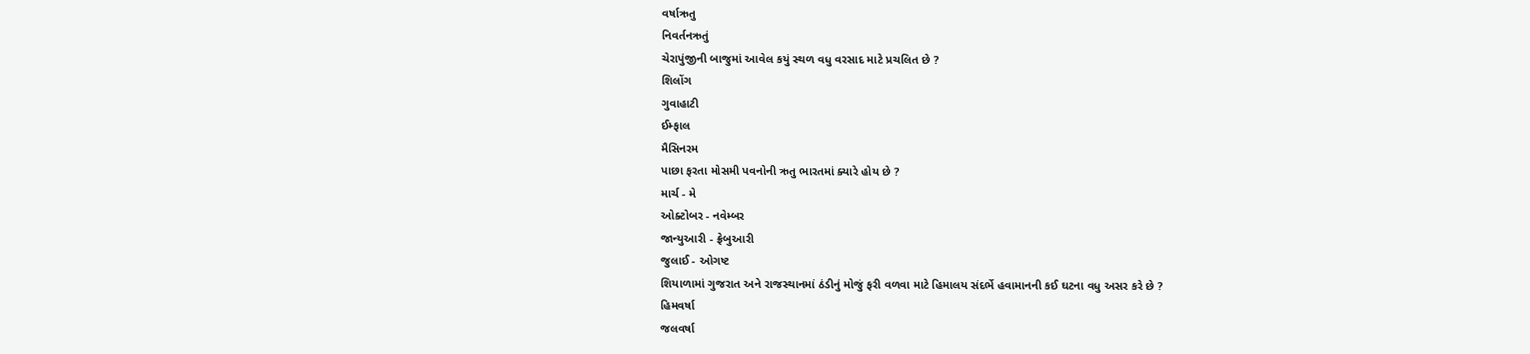વર્ષાઋતુ
નિવર્તનઋતું
ચેરાપુંજીની બાજુમાં આવેલ કયું સ્થળ વધુ વરસાદ માટે પ્રચલિત છે ?
શિલોંગ
ગુવાહાટી
ઈમ્ફાલ
મૈસિનરમ
પાછા ફરતા મોસમી પવનોની ઋતુ ભારતમાં ક્યારે હોય છે ?
માર્ચ - મે
ઓક્ટોબર - નવેમ્બર
જાન્યુઆરી - ફ્રેબુઆરી
જુલાઈ - ઓગષ્ટ
શિયાળામાં ગુજરાત અને રાજસ્થાનમાં ઠંડીનું મોજું ફરી વળવા માટે હિમાલય સંદર્ભે હવામાનની કઈ ઘટના વધુ અસર કરે છે ?
હિમવર્ષા
જલવર્ષા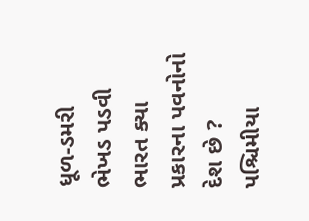ધૂળ-ડમરી
ભેખડ પડવી
ભારત ક્યા પ્રકારના પવનોનો દેશ છે ?
પશ્ચિમીયા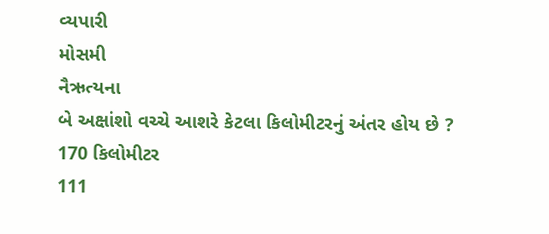વ્યપારી
મોસમી
નૈઋત્યના
બે અક્ષાંશો વચ્ચે આશરે કેટલા કિલોમીટરનું અંતર હોય છે ?
170 કિલોમીટર
111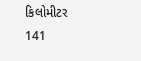કિલોમીટર
141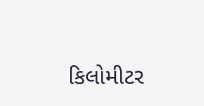કિલોમીટર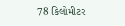78 કિલોમીટર